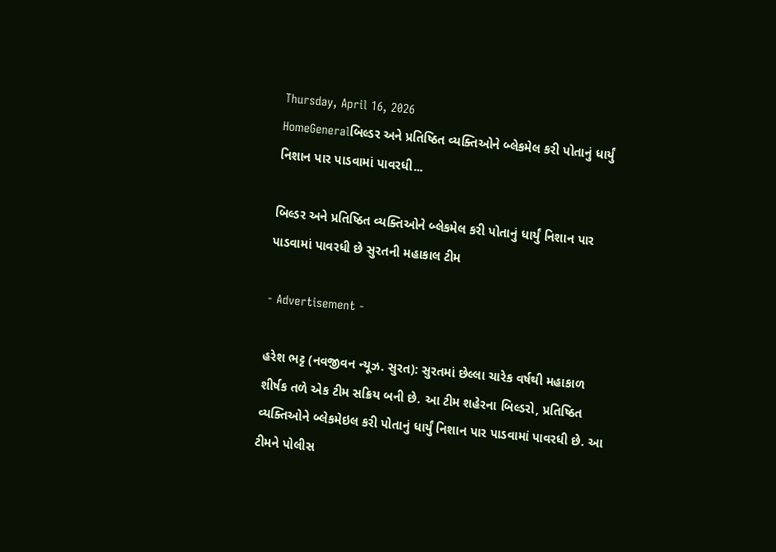Thursday, April 16, 2026
HomeGeneralબિલ્ડર અને પ્રતિષ્ઠિત વ્યક્તિઓને બ્લેકમેલ કરી પોતાનું ધાર્યું નિશાન પાર પાડવામાં પાવરધી...

બિલ્ડર અને પ્રતિષ્ઠિત વ્યક્તિઓને બ્લેકમેલ કરી પોતાનું ધાર્યું નિશાન પાર પાડવામાં પાવરધી છે સુરતની મહાકાલ ટીમ

- Advertisement -

હરેશ ભટ્ટ (નવજીવન ન્યૂઝ. સુરત): સુરતમાં છેલ્લા ચારેક વર્ષથી મહાકાળ શીર્ષક તળે એક ટીમ સક્રિય બની છે. આ ટીમ શહેરના બિલ્ડરો, પ્રતિષ્ઠિત વ્યક્તિઓને બ્લેકમેઇલ કરી પોતાનું ધાર્યું નિશાન પાર પાડવામાં પાવરધી છે. આ ટીમને પોલીસ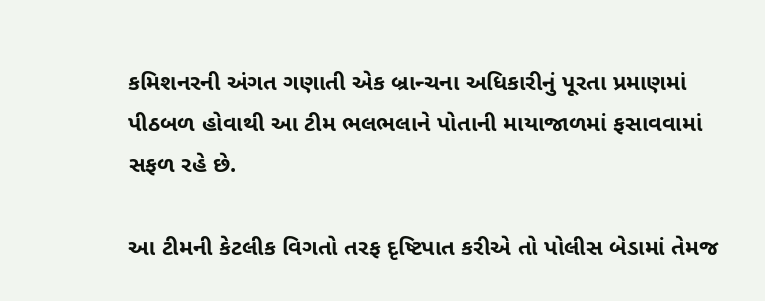કમિશનરની અંગત ગણાતી એક બ્રાન્ચના અધિકારીનું પૂરતા પ્રમાણમાં પીઠબળ હોવાથી આ ટીમ ભલભલાને પોતાની માયાજાળમાં ફસાવવામાં સફળ રહે છે.

આ ટીમની કેટલીક વિગતો તરફ દૃષ્ટિપાત કરીએ તો પોલીસ બેડામાં તેમજ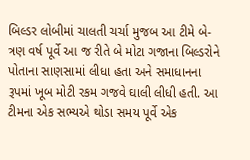બિલ્ડર લોબીમાં ચાલતી ચર્ચા મુજબ આ ટીમે બે-ત્રણ વર્ષ પૂર્વે આ જ રીતે બે મોટા ગજાના બિલ્ડરોને પોતાના સાણસામાં લીધા હતા અને સમાધાનના રૂપમાં ખૂબ મોટી રકમ ગજવે ઘાલી લીધી હતી. આ ટીમના એક સભ્યએ થોડા સમય પૂર્વે એક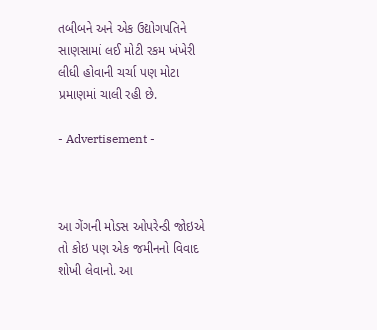તબીબને અને એક ઉદ્યોગપતિને સાણસામાં લઈ મોટી રકમ ખંખેરી લીધી હોવાની ચર્ચા પણ મોટા પ્રમાણમાં ચાલી રહી છે.

- Advertisement -



આ ગેંગની મોડસ ઓપરેન્ડી જોઇએ તો કોઇ પણ એક જમીનનો વિવાદ શોખી લેવાનો. આ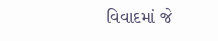વિવાદમાં જે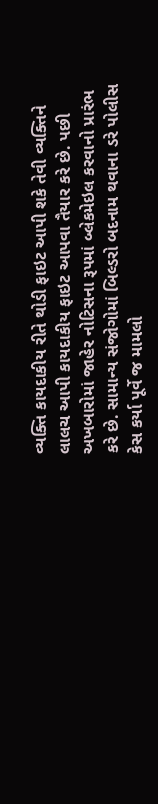વ્યક્તિ કાયદાકીય રીતે થોડી ફાઇટ આપી શકે તેવી વ્યક્તિને લાલચ આપી કાયદાકીય ફાઇટ આપવા તૈયાર કરે છે. પછી અખબારોમાં જાહેર નોટિસના રૂપમાં બ્લેકમેઇલ કરવાનો પ્રારંભ કરે છે. સામાન્ય સંજોગોમાં બિલ્ડરો બદનામ થવાના ડરે પોલીસ કેસ કર્યા પૂર્વે જ મામલો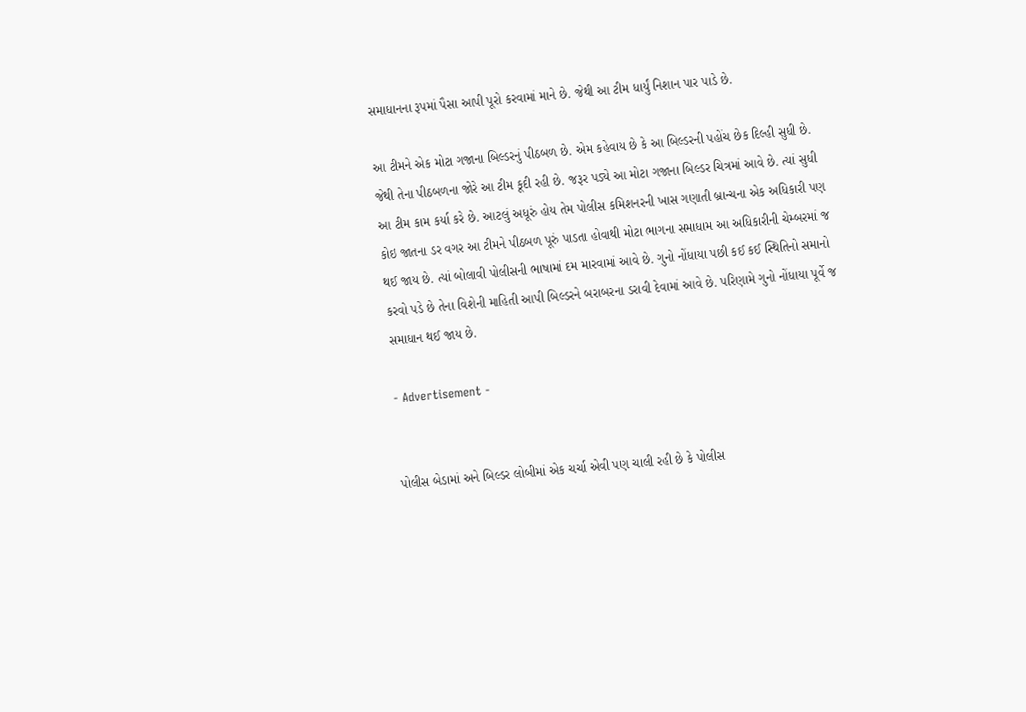સમાધાનના રૂપમાં પૈસા આપી પૂરો કરવામાં માને છે. જેથી આ ટીમ ધાર્યું નિશાન પાર પાડે છે.

આ ટીમને એક મોટા ગજાના બિલ્ડરનું પીઠબળ છે. એમ કહેવાય છે કે આ બિલ્ડરની પહોંચ છેક દિલ્હી સુધી છે. જેથી તેના પીઠબળના જોરે આ ટીમ કૂદી રહી છે. જરૂર પડ્યે આ મોટા ગજાના બિલ્ડર ચિત્રમાં આવે છે. ત્યાં સુધી આ ટીમ કામ કર્યા કરે છે. આટલું અધૂરું હોય તેમ પોલીસ કમિશનરની ખાસ ગણાતી બ્રાન્ચના એક અધિકારી પણ કોઇ જાતના ડર વગર આ ટીમને પીઠબળ પૂરું પાડતા હોવાથી મોટા ભાગના સમાધામ આ અધિકારીની ચેમ્બરમાં જ થઈ જાય છે. ત્યાં બોલાવી પોલીસની ભાષામાં દમ મારવામાં આવે છે. ગુનો નોંધાયા પછી કઈ કઈ સ્થિતિનો સમાનો કરવો પડે છે તેના વિશેની માહિતી આપી બિલ્ડરને બરાબરના ડરાવી દેવામાં આવે છે. પરિણામે ગુનો નોંધાયા પૂર્વે જ સમાધાન થઈ જાય છે.

- Advertisement -


પોલીસ બેડામાં અને બિલ્ડર લોબીમાં એક ચર્ચા એવી પણ ચાલી રહી છે કે પોલીસ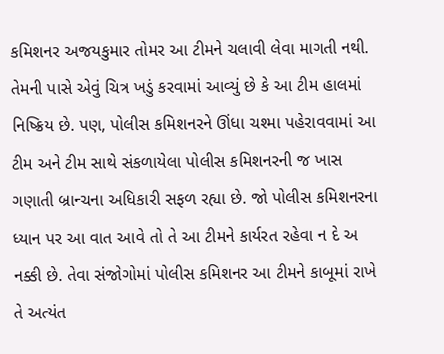કમિશનર અજયકુમાર તોમર આ ટીમને ચલાવી લેવા માગતી નથી. તેમની પાસે એવું ચિત્ર ખડું કરવામાં આવ્યું છે કે આ ટીમ હાલમાં નિષ્ક્રિય છે. પણ, પોલીસ કમિશનરને ઊંધા ચશ્મા પહેરાવવામાં આ ટીમ અને ટીમ સાથે સંકળાયેલા પોલીસ કમિશનરની જ ખાસ ગણાતી બ્રાન્ચના અધિકારી સફળ રહ્યા છે. જો પોલીસ કમિશનરના ધ્યાન પર આ વાત આવે તો તે આ ટીમને કાર્યરત રહેવા ન દે અ નક્કી છે. તેવા સંજોગોમાં પોલીસ કમિશનર આ ટીમને કાબૂમાં રાખે તે અત્યંત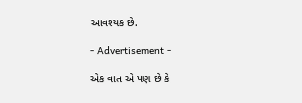આવશ્યક છે.

- Advertisement -

એક વાત એ પણ છે કે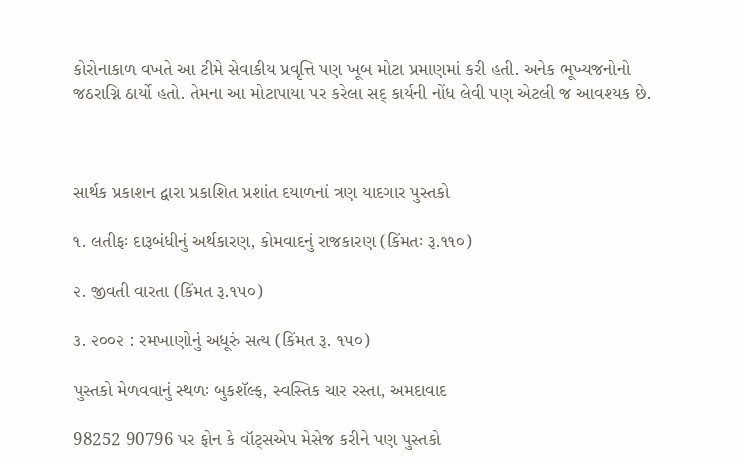કોરોનાકાળ વખતે આ ટીમે સેવાકીય પ્રવૃત્તિ પણ ખૂબ મોટા પ્રમાણમાં કરી હતી. અનેક ભૂખ્યજનોનો જઠરાગ્નિ ઠાર્યો હતો. તેમના આ મોટાપાયા પર કરેલા સદ્ કાર્યની નોંધ લેવી પણ એટલી જ આવશ્યક છે.



સાર્થક પ્રકાશન દ્વારા પ્રકાશિત પ્રશાંત દયાળનાં ત્રણ યાદગાર પુસ્તકો

૧. લતીફઃ દારૂબંધીનું અર્થકારણ, કોમવાદનું રાજકારણ (કિંમતઃ રૂ.૧૧૦)

૨. જીવતી વારતા (કિંમત રૂ.૧૫૦)

૩. ૨૦૦૨ : રમખાણોનું અધૂરું સત્ય (કિંમત રૂ. ૧૫૦)

પુસ્તકો મેળવવાનું સ્થળઃ બુકશૅલ્ફ, સ્વસ્તિક ચાર રસ્તા, અમદાવાદ

98252 90796 પર ફોન કે વૉટ્સએપ મેસેજ કરીને પણ પુસ્તકો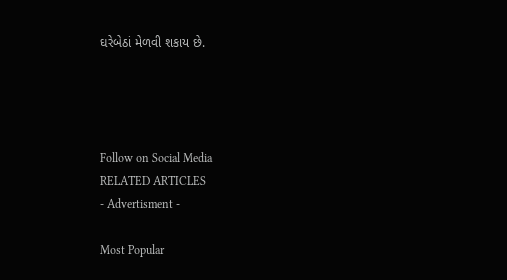ઘરેબેઠાં મેળવી શકાય છે.




Follow on Social Media
RELATED ARTICLES
- Advertisment -

Most Popular